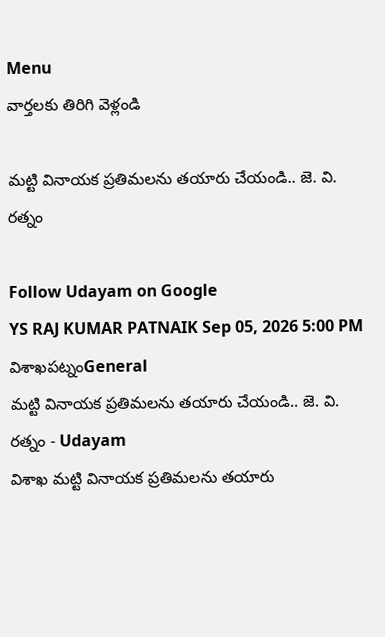Menu
వార్తలకు తిరిగి వెళ్లండి

మట్టి వినాయక ప్రతిమలను తయారు చేయండి.. జె. వి. రత్నం

Follow Udayam on Google
YS RAJ KUMAR PATNAIK Sep 05, 2026 5:00 PM విశాఖపట్నంGeneral
మట్టి వినాయక ప్రతిమలను తయారు చేయండి.. జె. వి. రత్నం - Udayam
విశాఖ మట్టి వినాయక ప్రతిమలను తయారు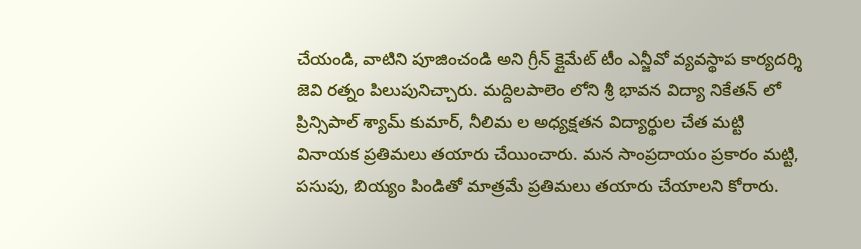చేయండి, వాటిని పూజించండి అని గ్రీన్ క్లైమేట్ టీం ఎన్జీవో వ్యవస్థాప కార్యదర్శి జెవి రత్నం పిలుపునిచ్చారు. మద్దిలపాలెం లోని శ్రీ భావన విద్యా నికేతన్ లో ప్రిన్సిపాల్ శ్యామ్ కుమార్, నీలిమ ల అధ్యక్షతన విద్యార్థుల చేత మట్టి వినాయక ప్రతిమలు తయారు చేయించారు. మన సాంప్రదాయం ప్రకారం మట్టి, పసుపు, బియ్యం పిండితో మాత్రమే ప్రతిమలు తయారు చేయాలని కోరారు.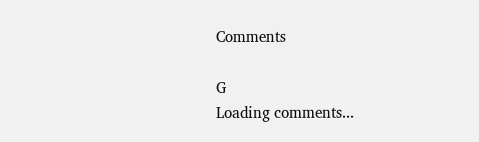Comments

G
Loading comments...